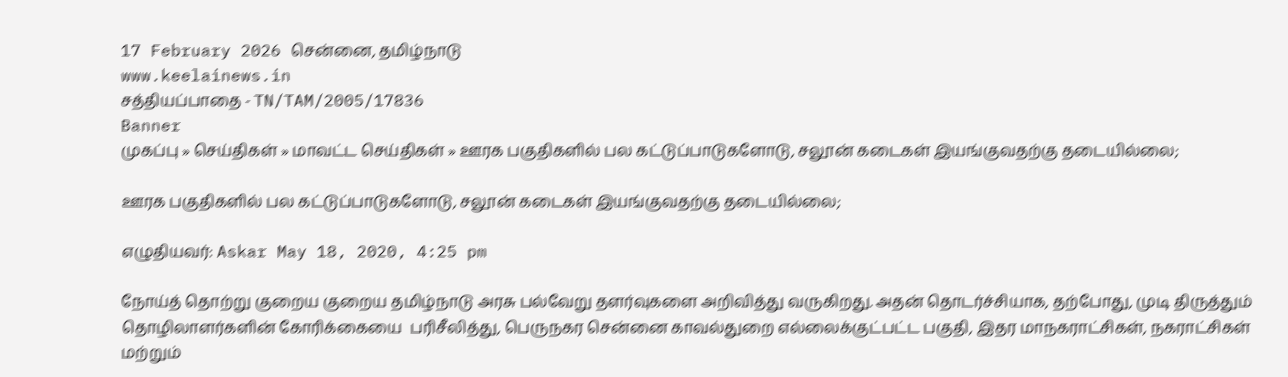17 February 2026 சென்னை, தமிழ்நாடு
www.keelainews.in
சத்தியப்பாதை - TN/TAM/2005/17836
Banner
முகப்பு » செய்திகள் » மாவட்ட செய்திகள் » ஊரக பகுதிகளில் பல கட்டுப்பாடுகளோடு, சலூன் கடைகள் இயங்குவதற்கு தடையில்லை;

ஊரக பகுதிகளில் பல கட்டுப்பாடுகளோடு, சலூன் கடைகள் இயங்குவதற்கு தடையில்லை;

எழுதியவர்: Askar May 18, 2020, 4:25 pm

நோய்த் தொற்று குறைய குறைய தமிழ்நாடு அரசு பல்வேறு தளர்வுகளை அறிவித்து வருகிறது. அதன் தொடர்ச்சியாக, தற்போது, முடி திருத்தும் தொழிலாளர்களின் கோரிக்கையை  பரிசீலித்து, பெருநகர சென்னை காவல்துறை எல்லைக்குட்பட்ட பகுதி, இதர மாநகராட்சிகள், நகராட்சிகள் மற்றும்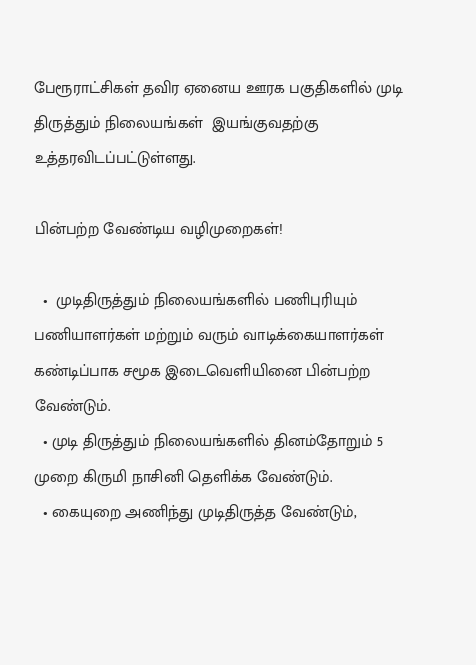பேரூராட்சிகள் தவிர ஏனைய ஊரக பகுதிகளில் முடி திருத்தும் நிலையங்கள்  இயங்குவதற்கு உத்தரவிடப்பட்டுள்ளது.

பின்பற்ற வேண்டிய வழிமுறைகள்!

  •  முடிதிருத்தும் நிலையங்களில் பணிபுரியும் பணியாளர்கள் மற்றும் வரும் வாடிக்கையாளர்கள் கண்டிப்பாக சமூக இடைவெளியினை பின்பற்ற வேண்டும்.
  • முடி திருத்தும் நிலையங்களில் தினம்தோறும் 5 முறை கிருமி நாசினி தெளிக்க வேண்டும்.
  • கையுறை அணிந்து முடிதிருத்த வேண்டும்,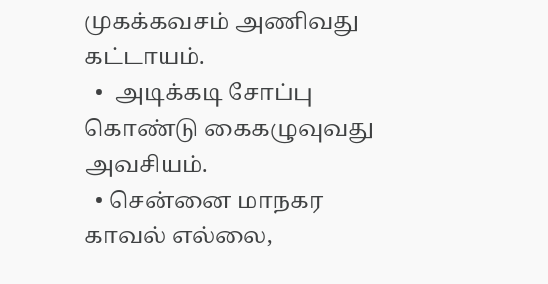முகக்கவசம் அணிவது கட்டாயம்.
  •  அடிக்கடி சோப்பு கொண்டு கைகழுவுவது அவசியம்.
  • சென்னை மாநகர காவல் எல்லை,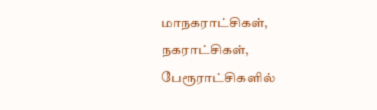மாநகராட்சிகள், நகராட்சிகள், பேரூராட்சிகளில்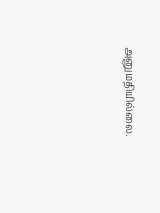அனுமதியில்லை.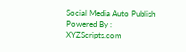Social Media Auto Publish Powered By : XYZScripts.com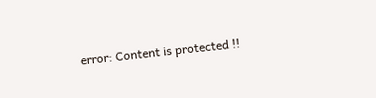error: Content is protected !!